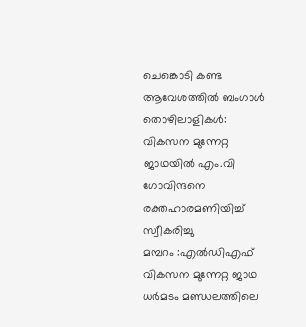ചെങ്കൊടി കണ്ട ആവേശത്തിൽ ബംഗാൾ തൊഴിലാളികൾ: വികസന മുന്നേറ്റ ജാഥയിൽ എം.വി ഗോവിന്ദനെ രക്തഹാരമണിയിച്ച് സ്വീകരിച്ചു
മമ്പറം :എൽഡിഎഫ് വികസന മുന്നേറ്റ ജാഥ ധർമടം മണ്ഡലത്തിലെ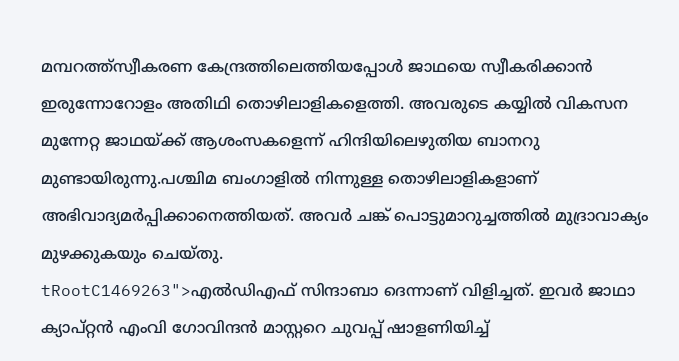മമ്പറത്ത്സ്വീകരണ കേന്ദ്രത്തിലെത്തിയപ്പോൾ ജാഥയെ സ്വീകരിക്കാൻ ഇരുന്നോറോളം അതിഥി തൊഴിലാളികളെത്തി. അവരുടെ കയ്യിൽ വികസന മുന്നേറ്റ ജാഥയ്ക്ക് ആശംസകളെന്ന് ഹിന്ദിയിലെഴുതിയ ബാനറു മുണ്ടായിരുന്നു.പശ്ചിമ ബംഗാളിൽ നിന്നുള്ള തൊഴിലാളികളാണ് അഭിവാദ്യമർപ്പിക്കാനെത്തിയത്. അവർ ചങ്ക് പൊട്ടുമാറുച്ചത്തിൽ മുദ്രാവാക്യം മുഴക്കുകയും ചെയ്തു.
tRootC1469263">എൽഡിഎഫ് സിന്ദാബാ ദെന്നാണ് വിളിച്ചത്. ഇവർ ജാഥാ ക്യാപ്റ്റൻ എംവി ഗോവിന്ദൻ മാസ്റ്ററെ ചുവപ്പ് ഷാളണിയിച്ച്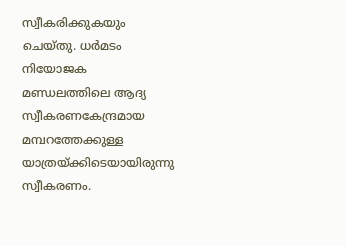സ്വീകരിക്കുകയും ചെയ്തു. ധർമടം നിയോജക മണ്ഡലത്തിലെ ആദ്യ സ്വീകരണകേന്ദ്രമായ മമ്പറത്തേക്കുള്ള യാത്രയ്ക്കിടെയായിരുന്നു സ്വീകരണം.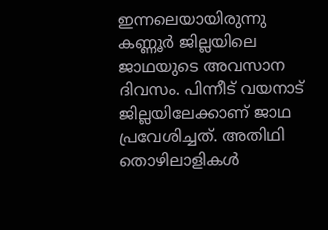ഇന്നലെയായിരുന്നു കണ്ണൂർ ജില്ലയിലെ ജാഥയുടെ അവസാന ദിവസം. പിന്നീട് വയനാട് ജില്ലയിലേക്കാണ് ജാഥ പ്രവേശിച്ചത്. അതിഥി തൊഴിലാളികൾ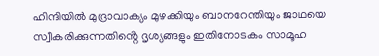ഹിന്ദിയിൽ മുദ്രാവാക്യം മുഴക്കിയും ബാനറേന്തിയും ജാഥയെ സ്വീകരിക്കുന്നതിൻ്റെ ദൃശ്യങ്ങളും ഇതിനോടകം സാമൂഹ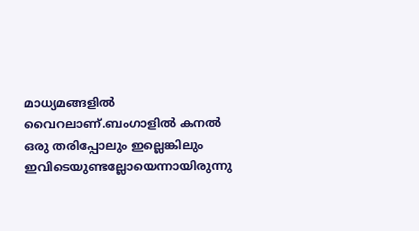മാധ്യമങ്ങളിൽ വൈറലാണ്.ബംഗാളിൽ കനൽ ഒരു തരിപ്പോലും ഇല്ലെങ്കിലും ഇവിടെയുണ്ടല്ലോയെന്നായിരുന്നു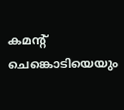കമൻ്റ് ചെങ്കൊടിയെയും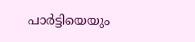പാർട്ടിയെയും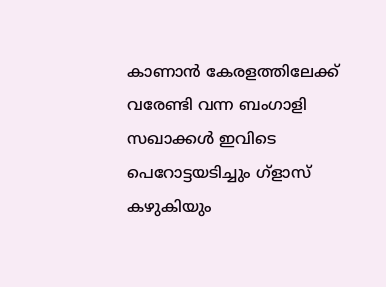കാണാൻ കേരളത്തിലേക്ക് വരേണ്ടി വന്ന ബംഗാളി സഖാക്കൾ ഇവിടെ പെറോട്ടയടിച്ചും ഗ്ളാസ് കഴുകിയും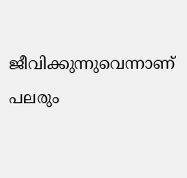ജീവിക്കുന്നുവെന്നാണ് പലരും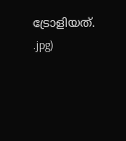ട്രോളിയത്.
.jpg)